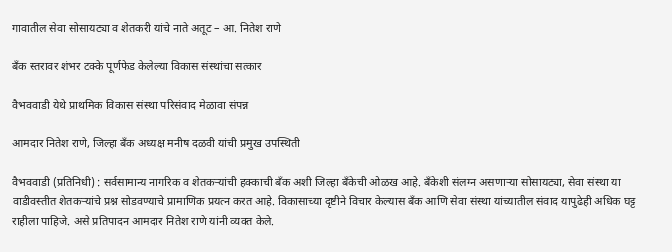गावातील सेवा सोसायट्या व शेतकरी यांचे नाते अतूट – आ. नितेश राणे

बँक स्तरावर शंभर टक्के पूर्णफेड केलेल्या विकास संस्थांचा सत्कार

वैभववाडी येथे प्राथमिक विकास संस्था परिसंवाद मेळावा संपन्न

आमदार नितेश राणे, जिल्हा बँक अध्यक्ष मनीष दळवी यांची प्रमुख उपस्थिती

वैभववाडी (प्रतिनिधी) : सर्वसामान्य नागरिक व शेतकऱ्यांची हक्काची बँक अशी जिल्हा बँकेची ओळख आहे. बँकेशी संलग्न असणाऱ्या सोसायट्या, सेवा संस्था या वाडीवस्तीत शेतकऱ्यांचे प्रश्न सोडवण्याचे प्रामाणिक प्रयत्न करत आहे. विकासाच्या दृष्टीने विचार केल्यास बँक आणि सेवा संस्था यांच्यातील संवाद यापुढेही अधिक घट्ट राहीला पाहिजे. असे प्रतिपादन आमदार नितेश राणे यांनी व्यक्त केले.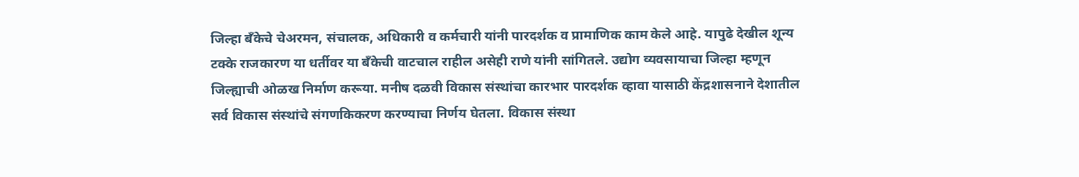जिल्हा बँकेचे चेअरमन, संचालक, अधिकारी व कर्मचारी यांनी पारदर्शक व प्रामाणिक काम केले आहे. यापुढे देखील शून्य टक्के राजकारण या धर्तीवर या बँकेची वाटचाल राहील असेही राणे यांनी सांगितले. उद्योग व्यवसायाचा जिल्हा म्हणून जिल्ह्याची ओळख निर्माण करूया. मनीष दळवी विकास संस्थांचा कारभार पारदर्शक व्हावा यासाठी केंद्रशासनाने देशातील सर्व विकास संस्थांचे संगणकिकरण करण्याचा निर्णय घेतला. विकास संस्था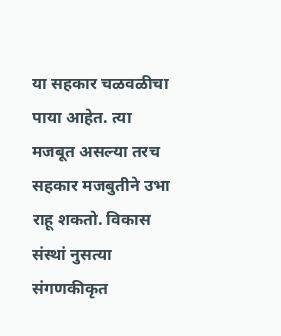या सहकार चळवळीचा पाया आहेत. त्या मजबूत असल्या तरच सहकार मजबुतीने उभा राहू शकतो. विकास संस्थां नुसत्या संगणकीकृत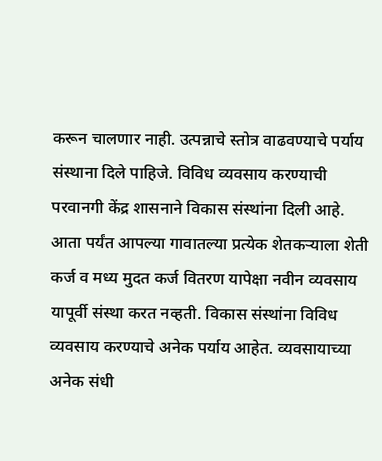करून चालणार नाही. उत्पन्नाचे स्तोत्र वाढवण्याचे पर्याय संस्थाना दिले पाहिजे. विविध व्यवसाय करण्याची परवानगी केंद्र शासनाने विकास संस्थांना दिली आहे. आता पर्यंत आपल्या गावातल्या प्रत्येक शेतकऱ्याला शेती कर्ज व मध्य मुदत कर्ज वितरण यापेक्षा नवीन व्यवसाय यापूर्वी संस्था करत नव्हती. विकास संस्थांना विविध व्यवसाय करण्याचे अनेक पर्याय आहेत. व्यवसायाच्या अनेक संधी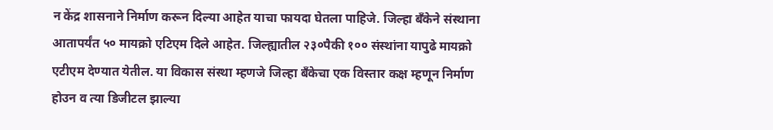न केंद्र शासनाने निर्माण करून दिल्या आहेत याचा फायदा घेतला पाहिजे. जिल्हा बँकेने संस्थाना आतापर्यंत ५० मायक्रो एटिएम दिले आहेत. जिल्ह्यातील २३०पैकी १०० संस्थांना यापुढे मायक्रो एटीएम देण्यात येतील. या विकास संस्था म्हणजे जिल्हा बँकेचा एक विस्तार कक्ष म्हणून निर्माण होउन व त्या डिजीटल झाल्या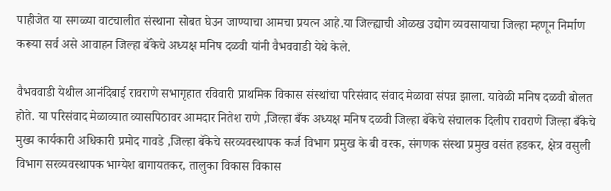पाहीजेत या सगळ्या वाटचालीत संस्थाना सोबत घेउन जाण्याचा आमचा प्रयत्न आहे.या जिल्ह्याची ओळख उद्योग व्यवसायाचा जिल्हा म्हणून निर्माण करूया सर्व असे आवाहन जिल्हा बॅकेचे अध्यक्ष मनिष दळवी यांनी वैभववाडी येथे केले.

वैभववाडी येथील आनंदिबाई रावराणे सभागृहात रविवारी प्राथमिक विकास संस्थांचा परिसंवाद संवाद मेळावा संपन्न झाला. यावेळी मनिष दळवी बोलत होते. या परिसंवाद मेळाव्यात व्यासपिठावर आमदार नितेश राणे ,जिल्हा बँक अध्यक्ष मनिष दळवी जिल्हा बॅकेचे संचालक दिलीप रावराणे जिल्हा बँकेचे मुख्य कार्यकारी अधिकारी प्रमोद गावडे ,जिल्हा बॅकेचे सरव्यवस्थापक कर्ज विभाग प्रमुख के बी वरक, संगणक संस्था प्रमुख वसंत हडकर, क्षेत्र वसुली विभाग सरव्यवस्थापक भाग्येश बागायतकर, तालुका विकास विकास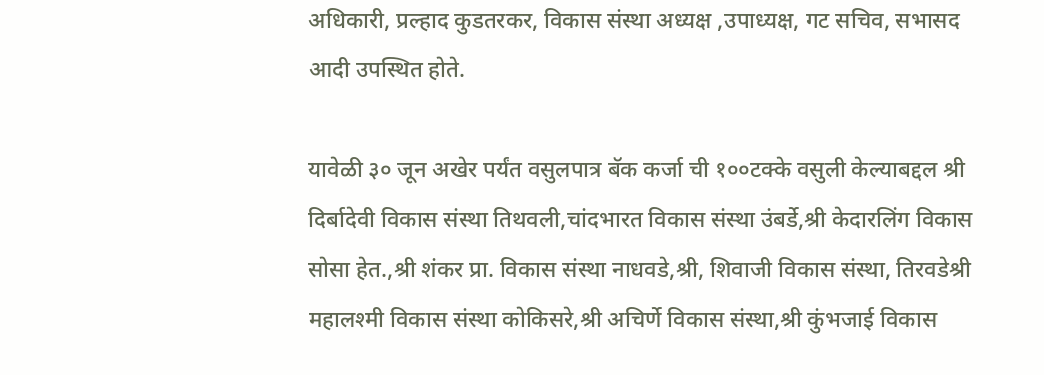अधिकारी, प्रल्हाद कुडतरकर, विकास संस्था अध्यक्ष ,उपाध्यक्ष, गट सचिव, सभासद आदी उपस्थित होते.

यावेळी ३० जून अखेर पर्यंत वसुलपात्र बॅक कर्जा ची १००टक्के वसुली केल्याबद्दल श्री दिर्बादेवी विकास संस्था तिथवली,चांदभारत विकास संस्था उंबर्डे,श्री केदारलिंग विकास सोसा हेत.,श्री शंकर प्रा. विकास संस्था नाधवडे,श्री, शिवाजी विकास संस्था, तिरवडेश्री महालश्मी विकास संस्था कोकिसरे,श्री अचिर्णे विकास संस्था,श्री कुंभजाई विकास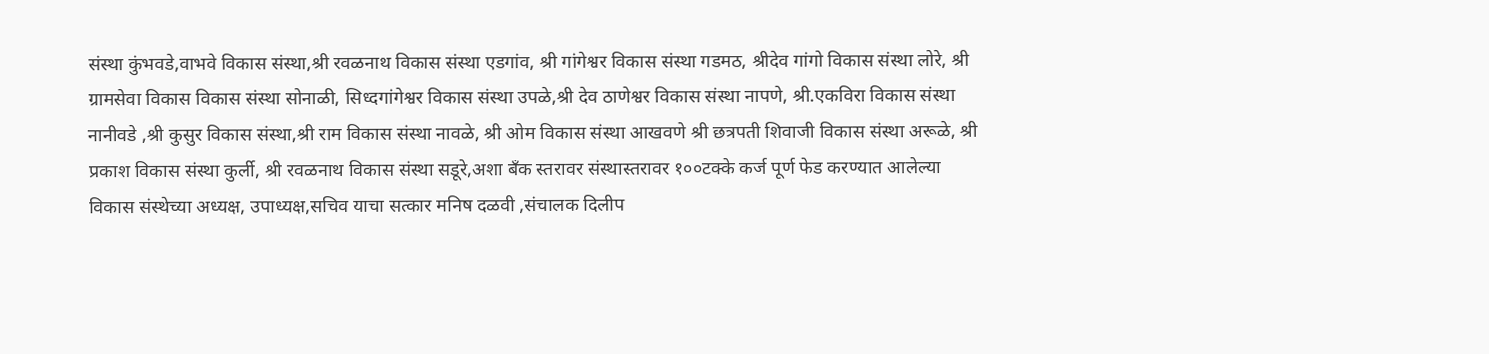संस्था कुंभवडे,वाभवे विकास संस्था,श्री रवळनाथ विकास संस्था एडगांव, श्री गांगेश्वर विकास संस्था गडमठ, श्रीदेव गांगो विकास संस्था लोरे, श्री ग्रामसेवा विकास विकास संस्था सोनाळी, सिध्दगांगेश्वर विकास संस्था उपळे,श्री देव ठाणेश्वर विकास संस्था नापणे, श्री.एकविरा विकास संस्था नानीवडे ,श्री कुसुर विकास संस्था,श्री राम विकास संस्था नावळे, श्री ओम विकास संस्था आखवणे श्री छत्रपती शिवाजी विकास संस्था अरूळे, श्री प्रकाश विकास संस्था कुर्ली, श्री रवळनाथ विकास संस्था सडूरे,अशा बँक स्तरावर संस्थास्तरावर १००टक्के कर्ज पूर्ण फेड करण्यात आलेल्या विकास संस्थेच्या अध्यक्ष, उपाध्यक्ष,सचिव याचा सत्कार मनिष दळवी ,संचालक दिलीप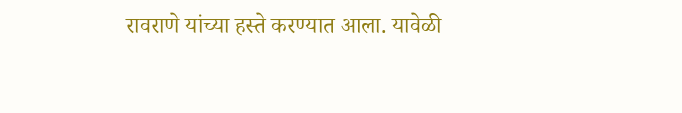रावराणे यांच्या हस्ते करण्यात आला. यावेळी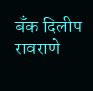बँक दिलीप रावराणे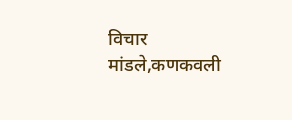विचार मांडले,कणकवली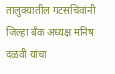तालुक्यातील गटसचिवांनी जिल्हा बँक अध्यक्ष मनिष दळवी यांचा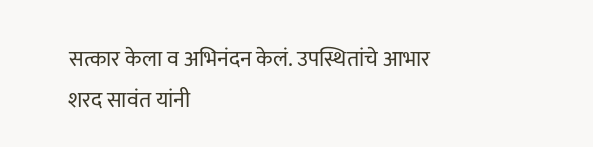सत्कार केला व अभिनंदन केलं. उपस्थितांचे आभार शरद सावंत यांनी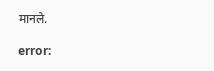मानले.

error: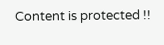Content is protected !!